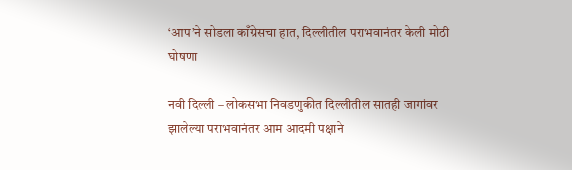‘आप’ने सोडला काँग्रेसचा हात, दिल्लीतील पराभवानंतर केली मोठी घोषणा

नवी दिल्ली – लोकसभा निवडणुकीत दिल्लीतील सातही जागांवर झालेल्या पराभवानंतर आम आदमी पक्षाने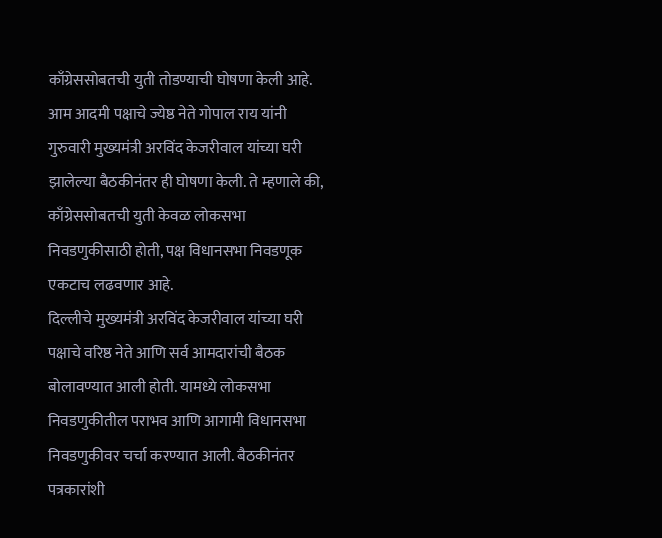काँग्रेससोबतची युती तोडण्याची घोषणा केली आहे. आम आदमी पक्षाचे ज्येष्ठ नेते गोपाल राय यांनी गुरुवारी मुख्यमंत्री अरविंद केजरीवाल यांच्या घरी झालेल्या बैठकीनंतर ही घोषणा केली. ते म्हणाले की, काँग्रेससोबतची युती केवळ लोकसभा निवडणुकीसाठी होती, पक्ष विधानसभा निवडणूक एकटाच लढवणार आहे.
दिल्लीचे मुख्यमंत्री अरविंद केजरीवाल यांच्या घरी पक्षाचे वरिष्ठ नेते आणि सर्व आमदारांची बैठक बोलावण्यात आली होती. यामध्ये लोकसभा निवडणुकीतील पराभव आणि आगामी विधानसभा निवडणुकीवर चर्चा करण्यात आली. बैठकीनंतर पत्रकारांशी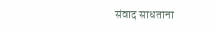संवाद साधताना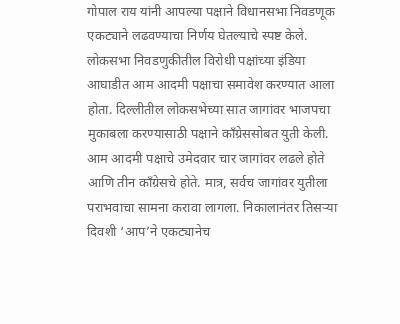गोपाल राय यांनी आपल्या पक्षाने विधानसभा निवडणूक एकट्याने लढवण्याचा निर्णय घेतल्याचे स्पष्ट केले.
लोकसभा निवडणुकीतील विरोधी पक्षांच्या इंडिया आघाडीत आम आदमी पक्षाचा समावेश करण्यात आला होता. दिल्लीतील लोकसभेच्या सात जागांवर भाजपचा मुकाबला करण्यासाठी पक्षाने काँग्रेससोबत युती केली. आम आदमी पक्षाचे उमेदवार चार जागांवर लढले होते आणि तीन काँग्रेसचे होते. मात्र, सर्वच जागांवर युतीला पराभवाचा सामना करावा लागला. निकालानंतर तिसऱ्या दिवशी ‘आप’ने एकट्यानेच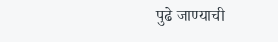पुढे जाण्याची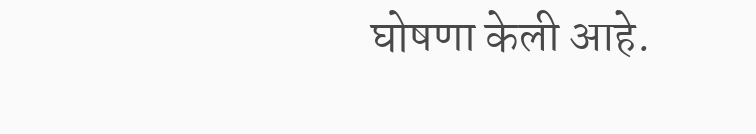घोषणा केली आहे.